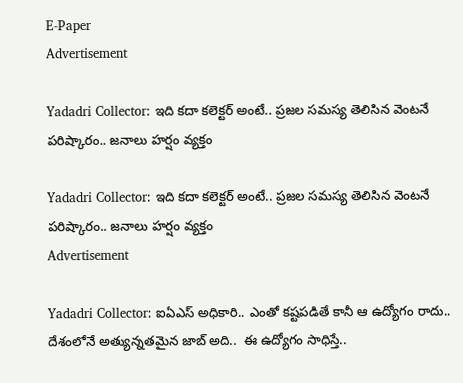E-Paper
Advertisement

Yadadri Collector: ఇది కదా కలెక్టర్ అంటే.. ప్రజల సమస్య తెలిసిన వెంటనే పరిష్కారం.. జనాలు హర్షం వ్యక్తం

Yadadri Collector: ఇది కదా కలెక్టర్ అంటే.. ప్రజల సమస్య తెలిసిన వెంటనే పరిష్కారం.. జనాలు హర్షం వ్యక్తం
Advertisement

Yadadri Collector: ఐఏఎస్ అధికారి.. ఎంతో కష్టపడితే కానీ ఆ ఉద్యోగం రాదు.. దేశంలోనే అత్యున్నతమైన జాబ్ అది..  ఈ ఉద్యోగం సాధిస్తే..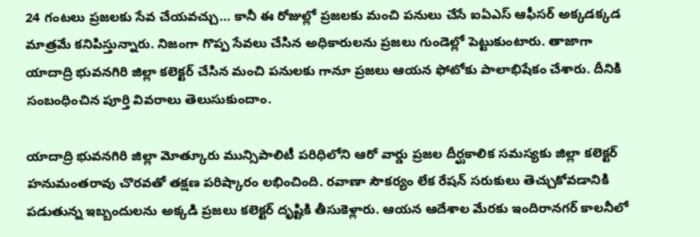24 గంటలు ప్రజలకు సేవ చేయవచ్చు… కానీ ఈ రోజుల్లో ప్రజలకు మంచి పనులు చేసే ఐఏఎస్ ఆఫీసర్ అక్కడక్కడ మాత్రమే కనిపిస్తున్నారు. నిజంగా గొప్ప సేవలు చేసిన అధికారులను ప్రజలు గుండెల్లో పెట్టుకుంటారు. తాజాగా యాదాద్రి భువనగిరి జిల్లా కలెక్టర్ చేసిన మంచి పనులకు గానూ ప్రజలు ఆయన ఫోటోకు పాలాభిషేకం చేశారు. దీనికి సంబంధించిన పూర్తి వివరాలు తెలుసుకుందాం.

యాదాద్రి భువనగిరి జిల్లా మోత్కూరు మున్సిపాలిటీ పరిధిలోని ఆరో వార్డు ప్రజల దీర్ఘకాలిక సమస్యకు జిల్లా కలెక్టర్ హనుమంతరావు చొరవతో తక్షణ పరిష్కారం లభించింది. రవాణా సౌకర్యం లేక రేషన్ సరుకులు తెచ్చుకోవడానికి పడుతున్న ఇబ్బందులను అక్కడి ప్రజలు కలెక్టర్ దృష్టికి తీసుకెళ్లారు. ఆయన ఆదేశాల మేరకు ఇందిరానగర్ కాలనీలో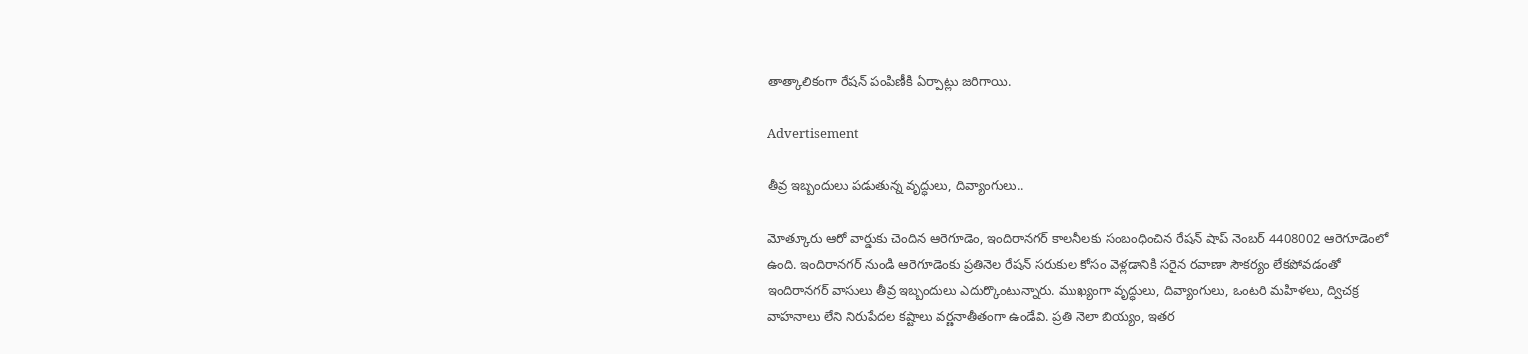తాత్కాలికంగా రేషన్ పంపిణీకి ఏర్పాట్లు జరిగాయి.

Advertisement

తీవ్ర ఇబ్బందులు పడుతున్న వృద్ధులు, దివ్యాంగులు..

మోత్కూరు ఆరో వార్డుకు చెందిన ఆరెగూడెం, ఇందిరానగర్ కాలనీలకు సంబంధించిన రేషన్ షాప్ నెంబర్ 4408002 ఆరెగూడెంలో ఉంది. ఇందిరానగర్ నుండి ఆరెగూడెంకు ప్రతినెల రేషన్ సరుకుల కోసం వెళ్లడానికి సరైన రవాణా సౌకర్యం లేకపోవడంతో ఇందిరానగర్ వాసులు తీవ్ర ఇబ్బందులు ఎదుర్కొంటున్నారు. ముఖ్యంగా వృద్ధులు, దివ్యాంగులు, ఒంటరి మహిళలు, ద్విచక్ర వాహనాలు లేని నిరుపేదల కష్టాలు వర్ణనాతీతంగా ఉండేవి. ప్రతి నెలా బియ్యం, ఇతర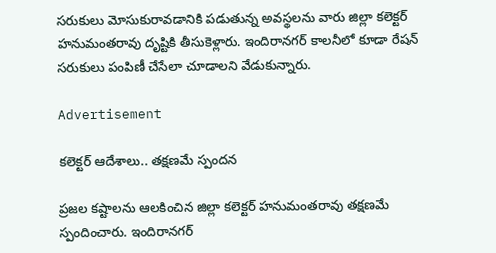సరుకులు మోసుకురావడానికి పడుతున్న అవస్థలను వారు జిల్లా కలెక్టర్  హనుమంతరావు దృష్టికి తీసుకెళ్లారు. ఇందిరానగర్ కాలనీలో కూడా రేషన్ సరుకులు పంపిణీ చేసేలా చూడాలని వేడుకున్నారు.

Advertisement

కలెక్టర్ ఆదేశాలు.. తక్షణమే స్పందన

ప్రజల కష్టాలను ఆలకించిన జిల్లా కలెక్టర్ హనుమంతరావు తక్షణమే స్పందించారు. ఇందిరానగర్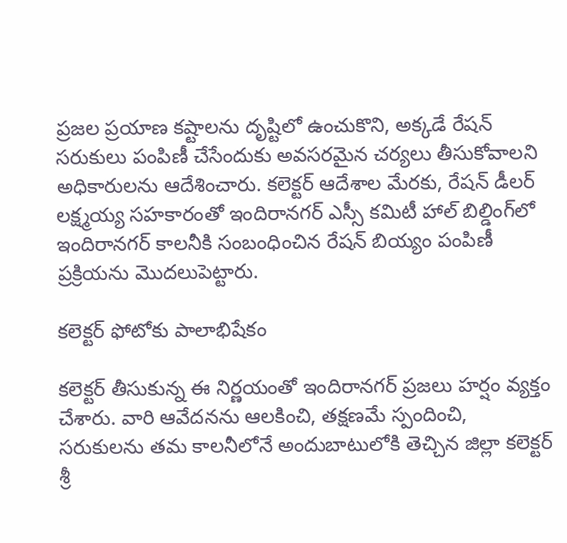ప్రజల ప్రయాణ కష్టాలను దృష్టిలో ఉంచుకొని, అక్కడే రేషన్ సరుకులు పంపిణీ చేసేందుకు అవసరమైన చర్యలు తీసుకోవాలని అధికారులను ఆదేశించారు. కలెక్టర్ ఆదేశాల మేరకు, రేషన్ డీలర్ లక్ష్మయ్య సహకారంతో ఇందిరానగర్ ఎస్సీ కమిటీ హాల్ బిల్డింగ్‌లో ఇందిరానగర్ కాలనీకి సంబంధించిన రేషన్ బియ్యం పంపిణీ ప్రక్రియను మొదలుపెట్టారు.

కలెక్టర్ ఫోటోకు పాలాభిషేకం

కలెక్టర్ తీసుకున్న ఈ నిర్ణయంతో ఇందిరానగర్ ప్రజలు హర్షం వ్యక్తం చేశారు. వారి ఆవేదనను ఆలకించి, తక్షణమే స్పందించి, సరుకులను తమ కాలనీలోనే అందుబాటులోకి తెచ్చిన జిల్లా కలెక్టర్ శ్రీ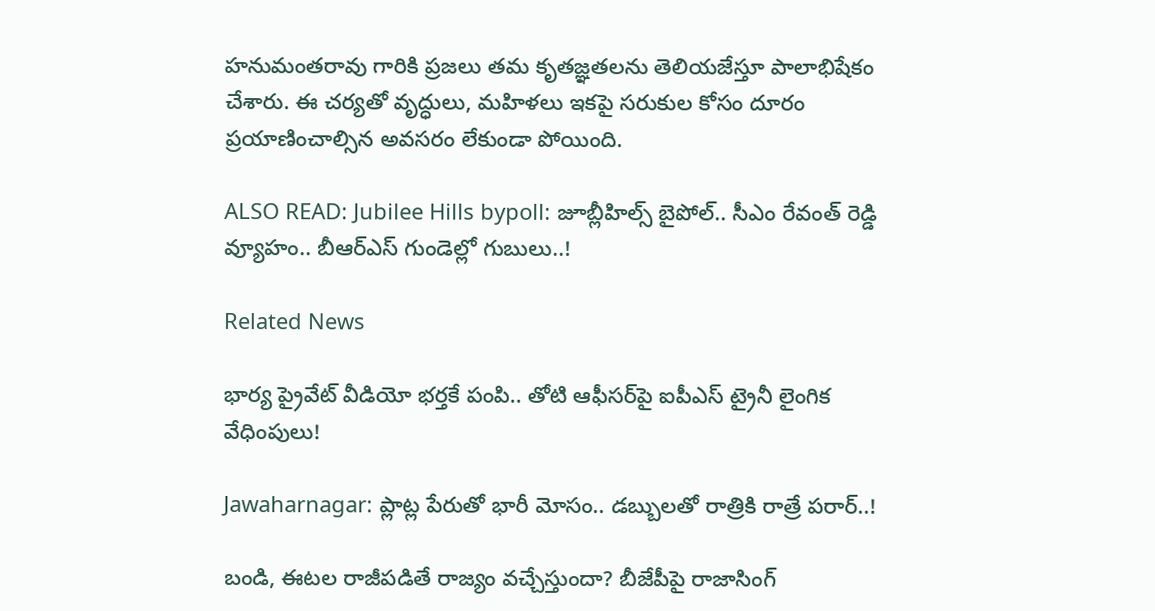హనుమంతరావు గారికి ప్రజలు తమ కృతజ్ఞతలను తెలియజేస్తూ పాలాభిషేకం చేశారు. ఈ చర్యతో వృద్ధులు, మహిళలు ఇకపై సరుకుల కోసం దూరం ప్రయాణించాల్సిన అవసరం లేకుండా పోయింది.

ALSO READ: Jubilee Hills bypoll: జూబ్లీహిల్స్ బైపోల్.. సీఎం రేవంత్ రెడ్డి వ్యూహం.. బీఆర్ఎస్ గుండెల్లో గుబులు..!

Related News

భార్య ప్రైవేట్ వీడియో భర్తకే పంపి.. తోటి ఆఫీసర్‌పై ఐపీఎస్ ట్రైనీ లైంగిక వేధింపులు!

Jawaharnagar: ప్లాట్ల పేరుతో భారీ మోసం.. డబ్బులతో రాత్రికి రాత్రే పరార్..!

బండి, ఈటల రాజీపడితే రాజ్యం వచ్చేస్తుందా? బీజేపీపై రాజాసింగ్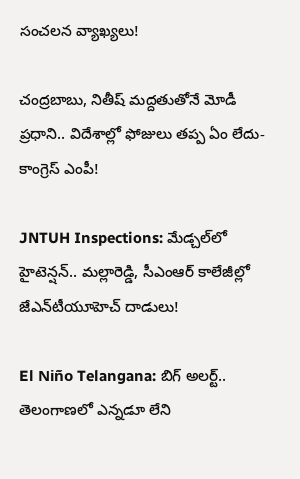సంచలన వ్యాఖ్యలు!

చంద్రబాబు, నితీష్ మద్దతుతోనే మోడీ ప్రధాని.. విదేశాల్లో ఫోజులు తప్ప ఏం లేదు- కాంగ్రెస్ ఎంపీ!

JNTUH Inspections: మేడ్చల్‌లో హైటెన్షన్.. మల్లారెడ్డి, సీఎంఆర్ కాలేజీల్లో జేఎన్‌టీయూహెచ్ దాడులు!

El Niño Telangana: బిగ్ అలర్ట్.. తెలంగాణలో ఎన్నడూ లేని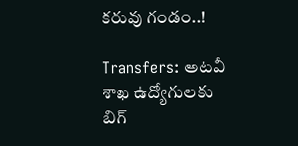కరువు గండం..!

Transfers: అటవీ శాఖ ఉద్యోగులకు బిగ్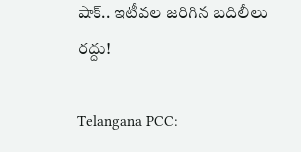షాక్.. ఇటీవల జరిగిన బదిలీలు రద్దు!

Telangana PCC: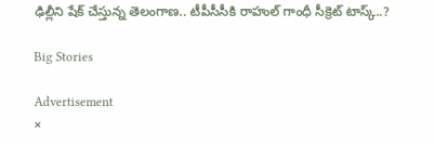ఢిల్లీని షేక్ చేస్తున్న తెలంగాణ.. టీపీసీసీకి రాహుల్ గాంధీ సీక్రెట్ టాస్క్..?

Big Stories

Advertisement
×